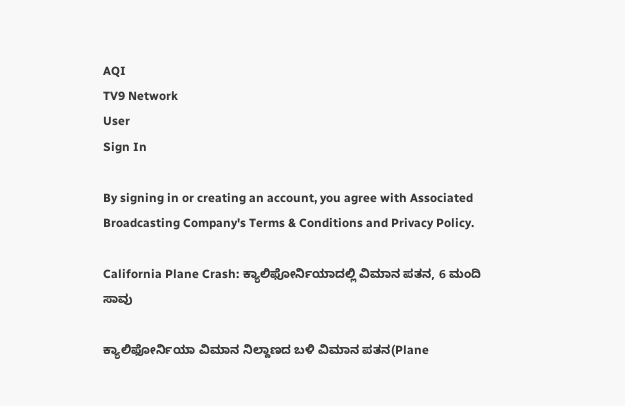AQI
TV9 Network
User
Sign In

By signing in or creating an account, you agree with Associated Broadcasting Company's Terms & Conditions and Privacy Policy.

California Plane Crash: ಕ್ಯಾಲಿಫೋರ್ನಿಯಾದಲ್ಲಿ ವಿಮಾನ ಪತನ, 6 ಮಂದಿ ಸಾವು

ಕ್ಯಾಲಿಫೋರ್ನಿಯಾ ವಿಮಾನ ನಿಲ್ದಾಣದ ಬಳಿ ವಿಮಾನ ಪತನ(Plane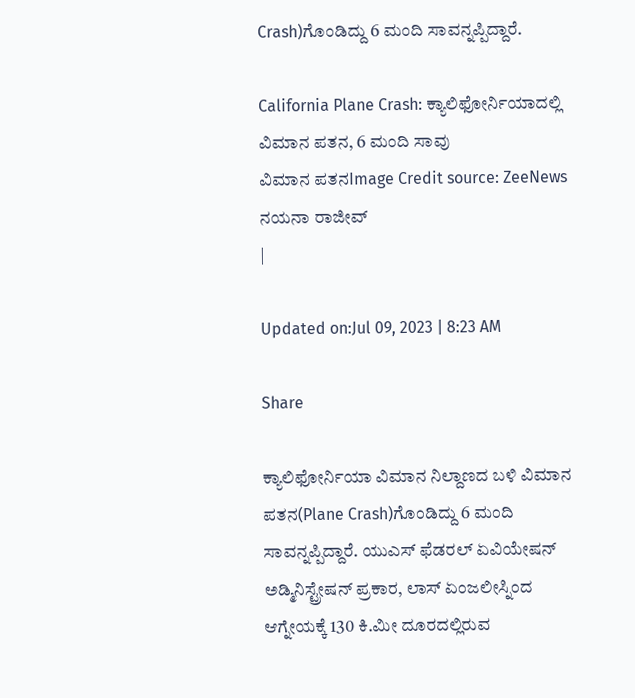Crash)ಗೊಂಡಿದ್ದು 6 ಮಂದಿ ಸಾವನ್ನಪ್ಪಿದ್ದಾರೆ.

California Plane Crash: ಕ್ಯಾಲಿಫೋರ್ನಿಯಾದಲ್ಲಿ ವಿಮಾನ ಪತನ, 6 ಮಂದಿ ಸಾವು
ವಿಮಾನ ಪತನImage Credit source: ZeeNews
ನಯನಾ ರಾಜೀವ್
|

Updated on:Jul 09, 2023 | 8:23 AM

Share

ಕ್ಯಾಲಿಫೋರ್ನಿಯಾ ವಿಮಾನ ನಿಲ್ದಾಣದ ಬಳಿ ವಿಮಾನ ಪತನ(Plane Crash)ಗೊಂಡಿದ್ದು 6 ಮಂದಿ ಸಾವನ್ನಪ್ಪಿದ್ದಾರೆ. ಯುಎಸ್ ಫೆಡರಲ್ ಏವಿಯೇಷನ್ ಅಡ್ಮಿನಿಸ್ಟ್ರೇಷನ್ ಪ್ರಕಾರ, ಲಾಸ್ ಏಂಜಲೀಸ್ನಿಂದ ಆಗ್ನೇಯಕ್ಕೆ 130 ಕಿ.ಮೀ ದೂರದಲ್ಲಿರುವ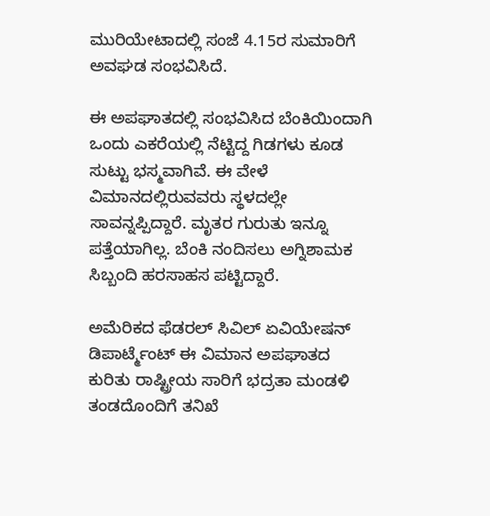ಮುರಿಯೇಟಾದಲ್ಲಿ ಸಂಜೆ 4.15ರ ಸುಮಾರಿಗೆ ಅವಘಡ ಸಂಭವಿಸಿದೆ.

ಈ ಅಪಘಾತದಲ್ಲಿ ಸಂಭವಿಸಿದ ಬೆಂಕಿಯಿಂದಾಗಿ ಒಂದು ಎಕರೆಯಲ್ಲಿ ನೆಟ್ಟಿದ್ದ ಗಿಡಗಳು ಕೂಡ ಸುಟ್ಟು ಭಸ್ಮವಾಗಿವೆ. ಈ ವೇಳೆ ವಿಮಾನದಲ್ಲಿರುವವರು ಸ್ಥಳದಲ್ಲೇ ಸಾವನ್ನಪ್ಪಿದ್ದಾರೆ. ಮೃತರ ಗುರುತು ಇನ್ನೂ ಪತ್ತೆಯಾಗಿಲ್ಲ. ಬೆಂಕಿ ನಂದಿಸಲು ಅಗ್ನಿಶಾಮಕ ಸಿಬ್ಬಂದಿ ಹರಸಾಹಸ ಪಟ್ಟಿದ್ದಾರೆ.

ಅಮೆರಿಕದ ಫೆಡರಲ್ ಸಿವಿಲ್ ಏವಿಯೇಷನ್ ಡಿಪಾರ್ಟ್ಮೆಂಟ್ ಈ ವಿಮಾನ ಅಪಘಾತದ ಕುರಿತು ರಾಷ್ಟ್ರೀಯ ಸಾರಿಗೆ ಭದ್ರತಾ ಮಂಡಳಿ ತಂಡದೊಂದಿಗೆ ತನಿಖೆ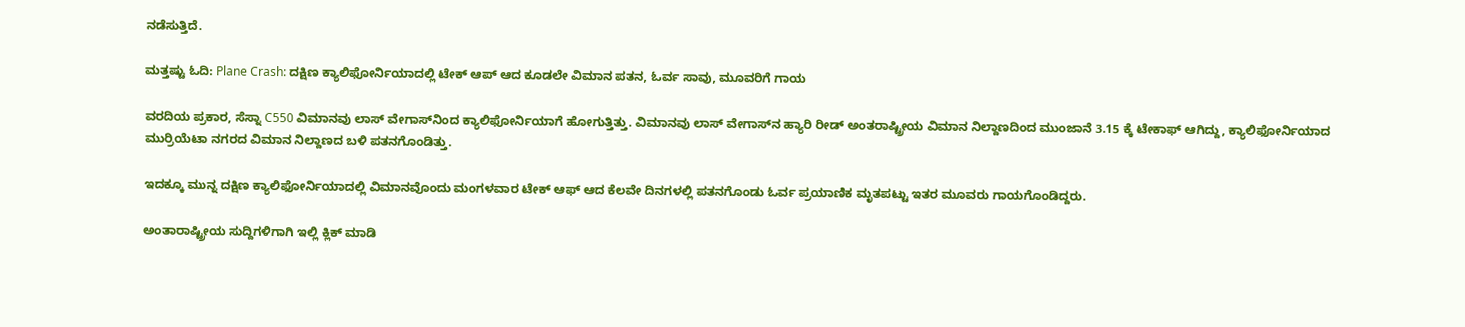ನಡೆಸುತ್ತಿದೆ.

ಮತ್ತಷ್ಟು ಓದಿ: Plane Crash: ದಕ್ಷಿಣ ಕ್ಯಾಲಿಫೋರ್ನಿಯಾದಲ್ಲಿ ಟೇಕ್ ಆಪ್ ಆದ ಕೂಡಲೇ ವಿಮಾನ ಪತನ, ಓರ್ವ ಸಾವು, ಮೂವರಿಗೆ ಗಾಯ

ವರದಿಯ ಪ್ರಕಾರ, ಸೆಸ್ನಾ C550 ವಿಮಾನವು ಲಾಸ್ ವೇಗಾಸ್‌ನಿಂದ ಕ್ಯಾಲಿಫೋರ್ನಿಯಾಗೆ ಹೋಗುತ್ತಿತ್ತು. ವಿಮಾನವು ಲಾಸ್ ವೇಗಾಸ್‌ನ ಹ್ಯಾರಿ ರೀಡ್ ಅಂತರಾಷ್ಟ್ರೀಯ ವಿಮಾನ ನಿಲ್ದಾಣದಿಂದ ಮುಂಜಾನೆ 3.15 ಕ್ಕೆ ಟೇಕಾಫ್ ಆಗಿದ್ದು, ಕ್ಯಾಲಿಫೋರ್ನಿಯಾದ ಮುರ್ರಿಯೆಟಾ ನಗರದ ವಿಮಾನ ನಿಲ್ದಾಣದ ಬಳಿ ಪತನಗೊಂಡಿತ್ತು.

ಇದಕ್ಕೂ ಮುನ್ನ ದಕ್ಷಿಣ ಕ್ಯಾಲಿಫೋರ್ನಿಯಾದಲ್ಲಿ ವಿಮಾನವೊಂದು ಮಂಗಳವಾರ ಟೇಕ್ ಆಫ್ ಆದ ಕೆಲವೇ ದಿನಗಳಲ್ಲಿ ಪತನಗೊಂಡು ಓರ್ವ ಪ್ರಯಾಣಿಕ ಮೃತಪಟ್ಟು ಇತರ ಮೂವರು ಗಾಯಗೊಂಡಿದ್ದರು.

ಅಂತಾರಾಷ್ಟ್ರೀಯ ಸುದ್ದಿಗಳಿಗಾಗಿ ಇಲ್ಲಿ ಕ್ಲಿಕ್ ಮಾಡಿ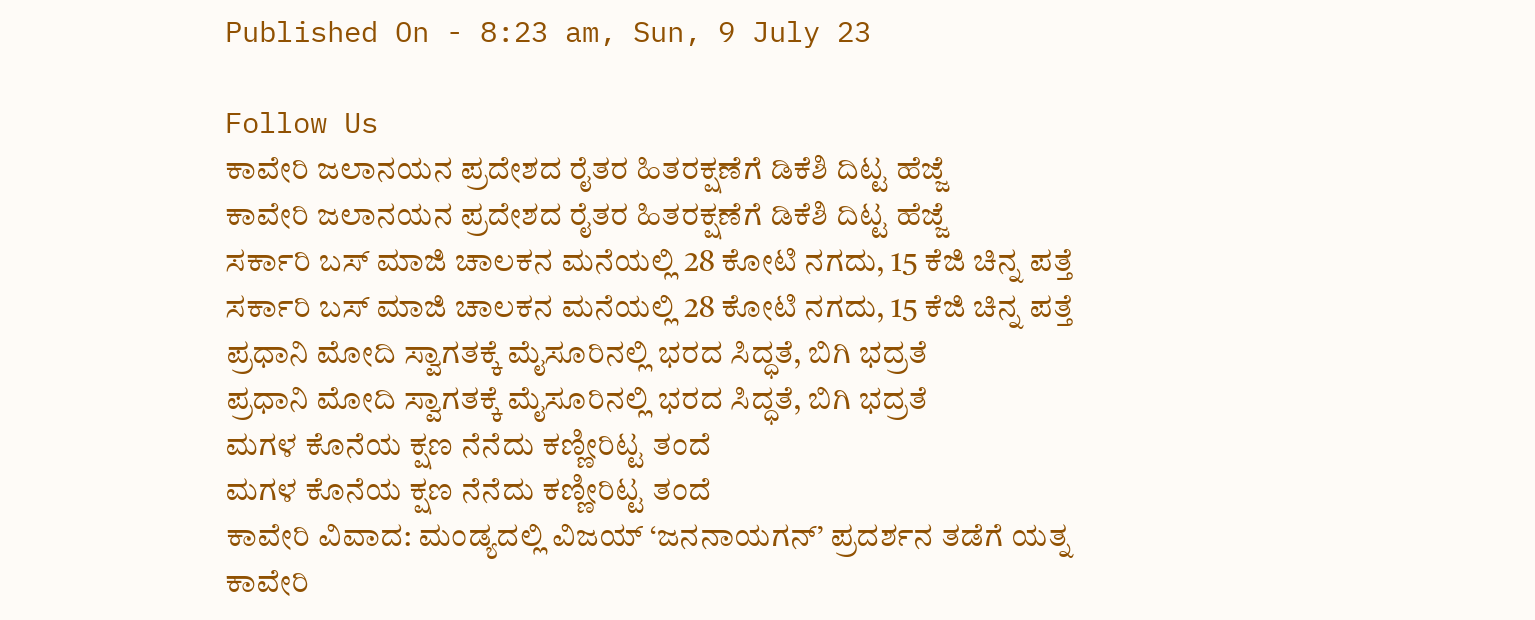Published On - 8:23 am, Sun, 9 July 23

Follow Us
ಕಾವೇರಿ ಜಲಾನಯನ ಪ್ರದೇಶದ ರೈತರ ಹಿತರಕ್ಷಣೆಗೆ ಡಿಕೆಶಿ ದಿಟ್ಟ ಹೆಜ್ಜೆ
ಕಾವೇರಿ ಜಲಾನಯನ ಪ್ರದೇಶದ ರೈತರ ಹಿತರಕ್ಷಣೆಗೆ ಡಿಕೆಶಿ ದಿಟ್ಟ ಹೆಜ್ಜೆ
ಸರ್ಕಾರಿ ಬಸ್ ಮಾಜಿ ಚಾಲಕನ ಮನೆಯಲ್ಲಿ 28 ಕೋಟಿ ನಗದು, 15 ಕೆಜಿ ಚಿನ್ನ ಪತ್ತೆ
ಸರ್ಕಾರಿ ಬಸ್ ಮಾಜಿ ಚಾಲಕನ ಮನೆಯಲ್ಲಿ 28 ಕೋಟಿ ನಗದು, 15 ಕೆಜಿ ಚಿನ್ನ ಪತ್ತೆ
ಪ್ರಧಾನಿ ಮೋದಿ ಸ್ವಾಗತಕ್ಕೆ ಮೈಸೂರಿನಲ್ಲಿ ಭರದ ಸಿದ್ಧತೆ, ಬಿಗಿ ಭದ್ರತೆ
ಪ್ರಧಾನಿ ಮೋದಿ ಸ್ವಾಗತಕ್ಕೆ ಮೈಸೂರಿನಲ್ಲಿ ಭರದ ಸಿದ್ಧತೆ, ಬಿಗಿ ಭದ್ರತೆ
ಮಗಳ ಕೊನೆಯ ಕ್ಷಣ ನೆನೆದು ಕಣ್ಣೀರಿಟ್ಟ ತಂದೆ
ಮಗಳ ಕೊನೆಯ ಕ್ಷಣ ನೆನೆದು ಕಣ್ಣೀರಿಟ್ಟ ತಂದೆ
ಕಾವೇರಿ ವಿವಾದ: ಮಂಡ್ಯದಲ್ಲಿ ವಿಜಯ್ ‘ಜನನಾಯಗನ್’ ಪ್ರದರ್ಶನ ತಡೆಗೆ ಯತ್ನ
ಕಾವೇರಿ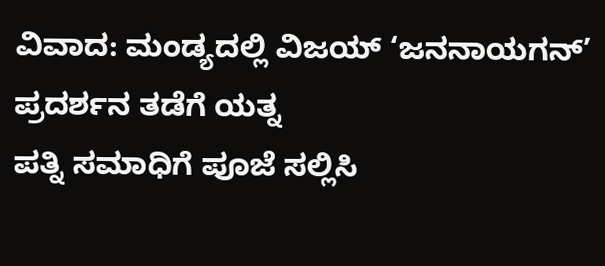ವಿವಾದ: ಮಂಡ್ಯದಲ್ಲಿ ವಿಜಯ್ ‘ಜನನಾಯಗನ್’ ಪ್ರದರ್ಶನ ತಡೆಗೆ ಯತ್ನ
ಪತ್ನಿ ಸಮಾಧಿಗೆ ಪೂಜೆ ಸಲ್ಲಿಸಿ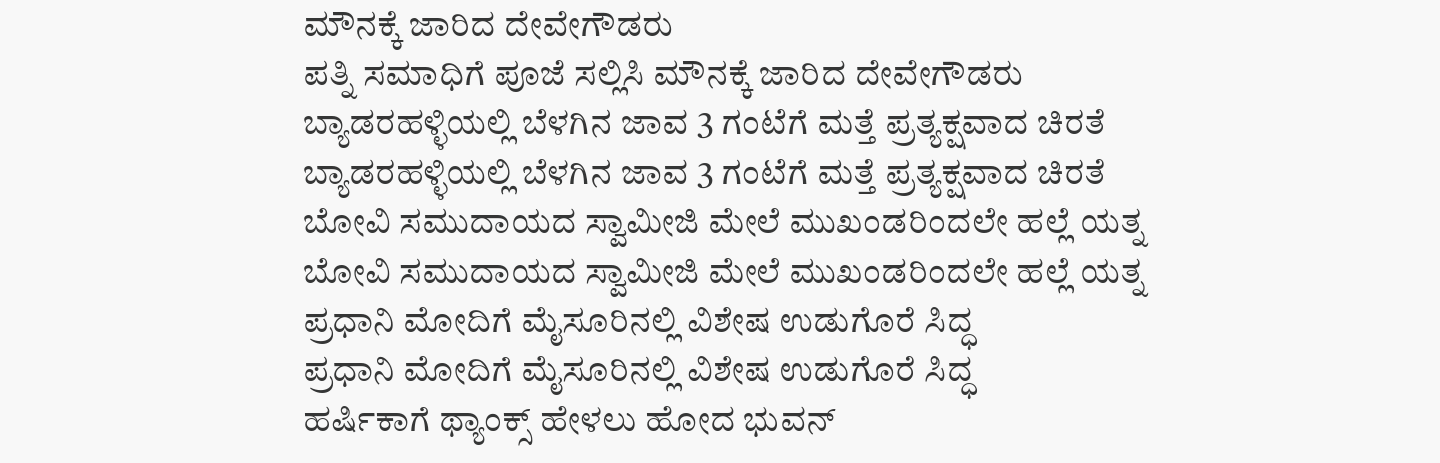ಮೌನಕ್ಕೆ ಜಾರಿದ ದೇವೇಗೌಡರು
ಪತ್ನಿ ಸಮಾಧಿಗೆ ಪೂಜೆ ಸಲ್ಲಿಸಿ ಮೌನಕ್ಕೆ ಜಾರಿದ ದೇವೇಗೌಡರು
ಬ್ಯಾಡರಹಳ್ಳಿಯಲ್ಲಿ ಬೆಳಗಿನ ಜಾವ 3 ಗಂಟೆಗೆ ಮತ್ತೆ ಪ್ರತ್ಯಕ್ಷವಾದ ಚಿರತೆ
ಬ್ಯಾಡರಹಳ್ಳಿಯಲ್ಲಿ ಬೆಳಗಿನ ಜಾವ 3 ಗಂಟೆಗೆ ಮತ್ತೆ ಪ್ರತ್ಯಕ್ಷವಾದ ಚಿರತೆ
ಬೋವಿ ಸಮುದಾಯದ ಸ್ವಾಮೀಜಿ ಮೇಲೆ ಮುಖಂಡರಿಂದಲೇ ಹಲ್ಲೆ ಯತ್ನ
ಬೋವಿ ಸಮುದಾಯದ ಸ್ವಾಮೀಜಿ ಮೇಲೆ ಮುಖಂಡರಿಂದಲೇ ಹಲ್ಲೆ ಯತ್ನ
ಪ್ರಧಾನಿ ಮೋದಿಗೆ ಮೈಸೂರಿನಲ್ಲಿ ವಿಶೇಷ ಉಡುಗೊರೆ ಸಿದ್ಧ
ಪ್ರಧಾನಿ ಮೋದಿಗೆ ಮೈಸೂರಿನಲ್ಲಿ ವಿಶೇಷ ಉಡುಗೊರೆ ಸಿದ್ಧ
ಹರ್ಷಿಕಾಗೆ ಥ್ಯಾಂಕ್ಸ್ ಹೇಳಲು ಹೋದ ಭುವನ್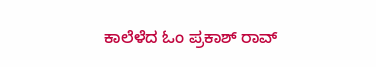ಕಾಲೆಳೆದ ಓಂ ಪ್ರಕಾಶ್ ರಾವ್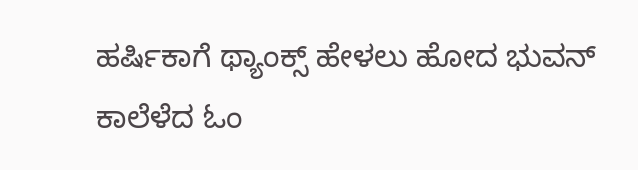ಹರ್ಷಿಕಾಗೆ ಥ್ಯಾಂಕ್ಸ್ ಹೇಳಲು ಹೋದ ಭುವನ್ ಕಾಲೆಳೆದ ಓಂ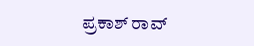ಪ್ರಕಾಶ್ ರಾವ್